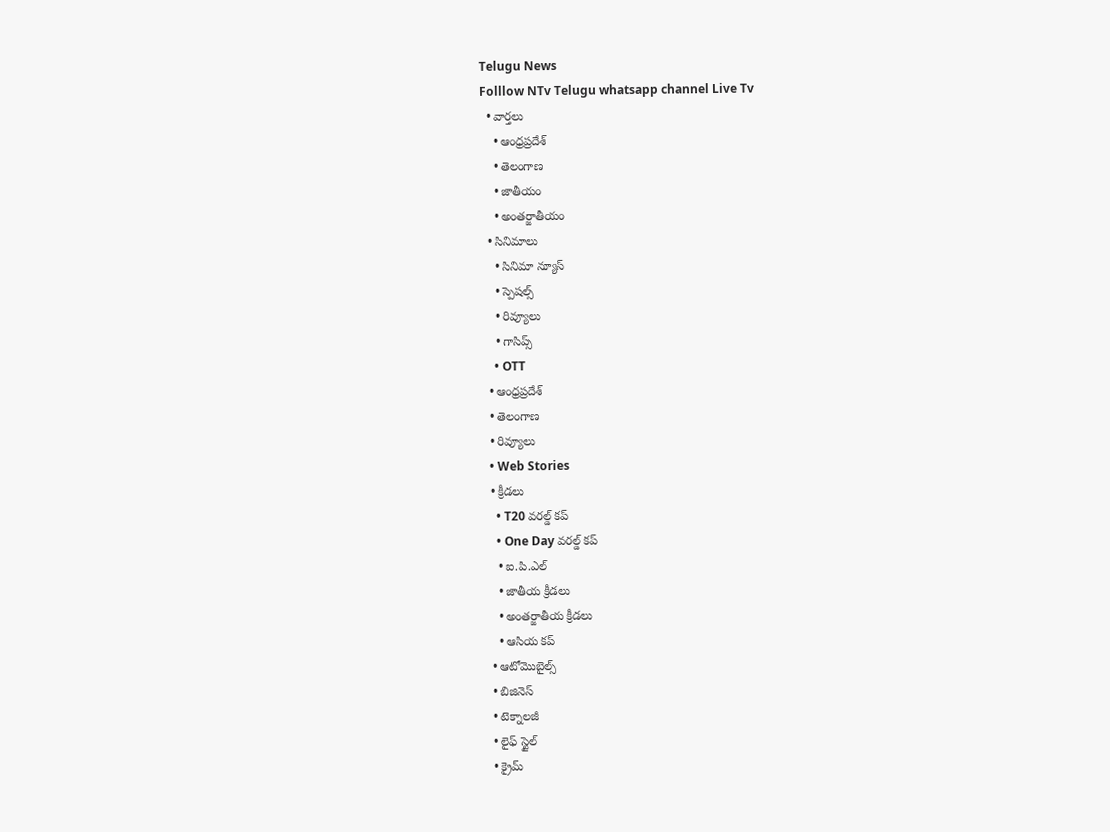Telugu News
Folllow NTv Telugu whatsapp channel Live Tv
  • వార్తలు
    • ఆంధ్రప్రదేశ్
    • తెలంగాణ
    • జాతీయం
    • అంతర్జాతీయం
  • సినిమాలు
    • సినిమా న్యూస్
    • స్పెషల్స్
    • రివ్యూలు
    • గాసిప్స్
    • OTT
  • ఆంధ్రప్రదేశ్
  • తెలంగాణ
  • రివ్యూలు
  • Web Stories
  • క్రీడలు
    • T20 వరల్డ్ కప్
    • One Day వరల్డ్ కప్
    • ఐ.పి.ఎల్
    • జాతీయ క్రీడలు
    • అంతర్జాతీయ క్రీడలు
    • ఆసియ కప్
  • ఆటోమొబైల్స్
  • బిజినెస్‌
  • టెక్నాలజీ
  • లైఫ్ స్టైల్
  • క్రైమ్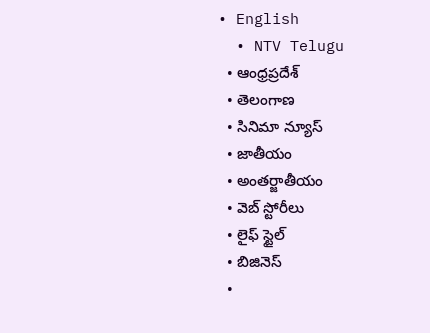• English
  • NTV Telugu
  • ఆంధ్రప్రదేశ్
  • తెలంగాణ
  • సినిమా న్యూస్
  • జాతీయం
  • అంతర్జాతీయం
  • వెబ్ స్టోరీలు
  • లైఫ్ స్టైల్
  • బిజినెస్‌
  •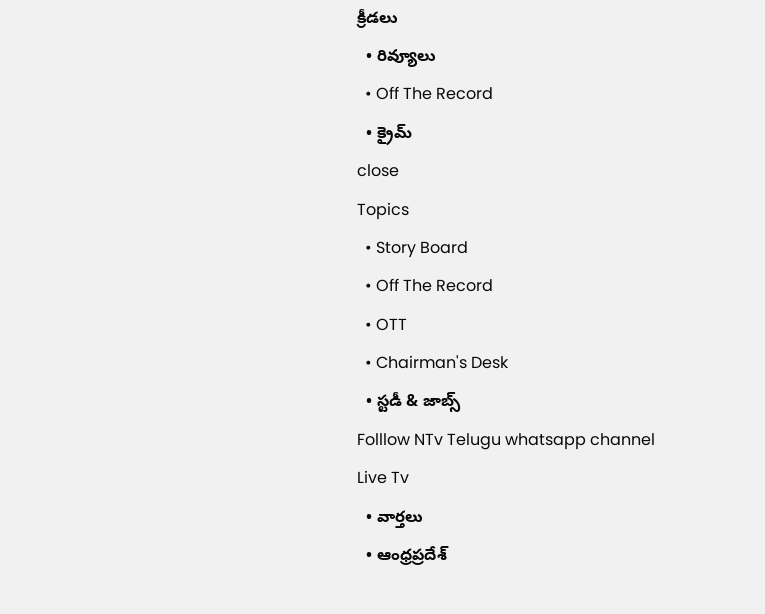క్రీడలు
  • రివ్యూలు
  • Off The Record
  • క్రైమ్
close
Topics
  • Story Board
  • Off The Record
  • OTT
  • Chairman's Desk
  • స్టడీ & జాబ్స్
Folllow NTv Telugu whatsapp channel Live Tv
  • వార్తలు
  • ఆంధ్రప్రదేశ్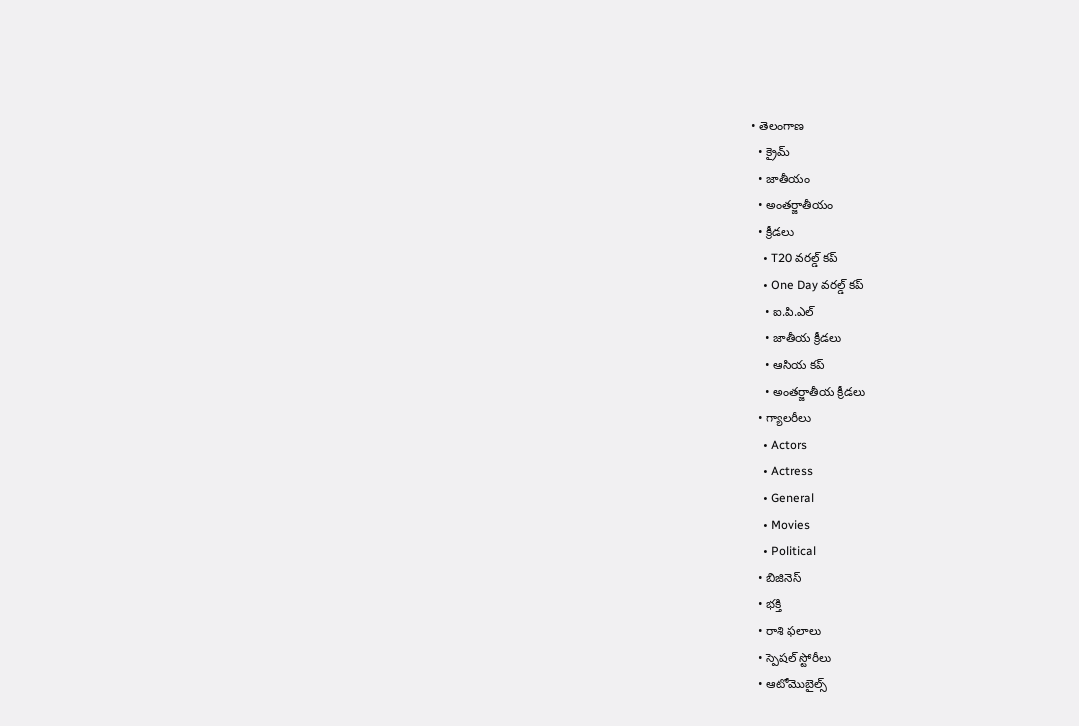• తెలంగాణ
  • క్రైమ్
  • జాతీయం
  • అంతర్జాతీయం
  • క్రీడలు
    • T20 వరల్డ్ కప్
    • One Day వరల్డ్ కప్
    • ఐ.పి.ఎల్
    • జాతీయ క్రీడలు
    • ఆసియ కప్
    • అంతర్జాతీయ క్రీడలు
  • గ్యాలరీలు
    • Actors
    • Actress
    • General
    • Movies
    • Political
  • బిజినెస్‌
  • భక్తి
  • రాశి ఫలాలు
  • స్పెషల్‌ స్టోరీలు
  • ఆటోమొబైల్స్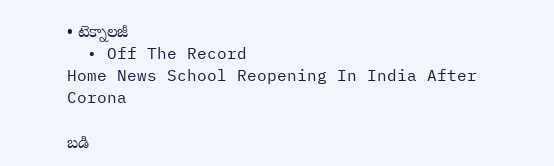• టెక్నాలజీ
  • Off The Record
Home News School Reopening In India After Corona

బడి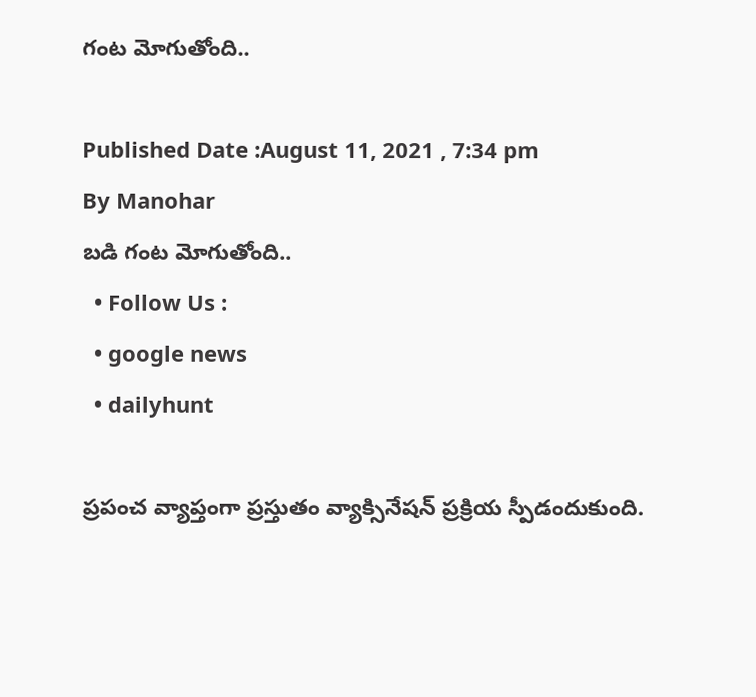గంట మోగుతోంది..

Published Date :August 11, 2021 , 7:34 pm
By Manohar
బడి గంట మోగుతోంది..
  • Follow Us :
  • google news
  • dailyhunt

ప్రపంచ వ్యాప్తంగా ప్రస్తుతం వ్యాక్సినేషన్‌ ప్రక్రియ స్పీడందుకుంది.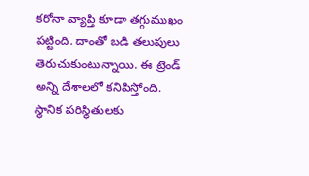కరోనా వ్యాప్తి కూడా తగ్గుముఖం పట్టింది. దాంతో బడి తలుపులు తెరుచుకుంటున్నాయి. ఈ ట్రెండ్‌ అన్ని దేశాలలో కనిపిస్తోంది. స్థానిక పరిస్థితులకు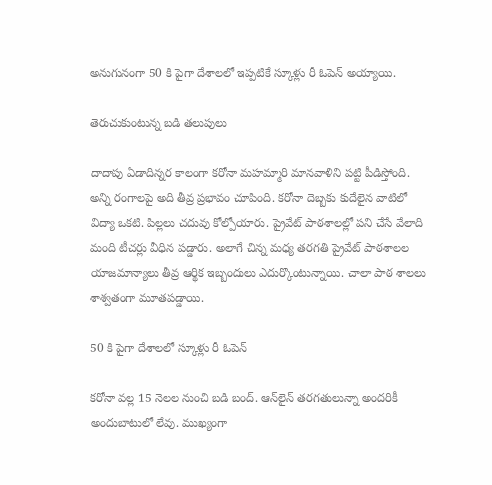అనుగునంగా 50 కి పైగా దేశాలలో ఇప్పటికే స్కూళ్లు రీ ఓపెన్‌ అయ్యాయి.

తెరుచుకుంటున్న బడి తలుపులు

దాదాపు ఏడాదిన్నర కాలంగా కరోనా మహమ్మారి మానవాళిని పట్టి పీడిస్తోంది. అన్ని రంగాలపై అది తీవ్ర ప్రభావం చూపింది. కరోనా దెబ్బకు కుదేలైన వాటిలో విద్యా ఒకటి. పిల్లలు చదువు కోల్పోయారు. ప్రైవేట్‌ పాఠశాలల్లో పని చేసే వేలాది మంది టీచర్లు వీధిన పడ్డారు. అలాగే చిన్న మధ్య తరగతి ప్రైవేట్‌ పాఠశాలల యాజమాన్యాలు తీవ్ర ఆర్థిక ఇబ్బందులు ఎదుర్కొంటున్నాయి. చాలా పాఠ శాలలు శాశ్వతంగా మూతపడ్డాయి.

50 కి పైగా దేశాలలో స్కూళ్లు రీ ఓపెన్‌

కరోనా వల్ల 15 నెలల నుంచి బడి బంద్‌. ఆన్‌లైన్ తరగతులున్నా అందరికీ అందుబాటులో లేవు. ముఖ్యంగా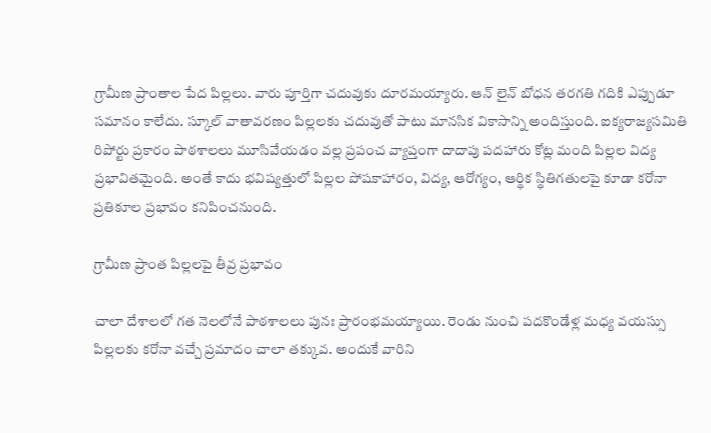గ్రామీణ ప్రాంతాల పేద పిల్లలు. వారు పూర్తిగా చదువుకు దూరమయ్యారు. ఆన్‌ లైన్‌ బోధన తరగతి గదికి ఎప్పుడూ సమానం కాలేదు. స్కూల్‌ వాతావరణం పిల్లలకు చదువుతో పాటు మానసిక వికాసాన్ని అందిస్తుంది. ఐక్యరాజ్యసమితి రిపోర్టు ప్రకారం పాఠశాలలు మూసివేయడం వల్ల ప్రపంచ వ్యాప్తంగా దాదాపు పదహారు కోట్ల మంది పిల్లల విద్య ప్రభావితమైంది. అంతే కాదు భవిష్యత్తులో పిల్లల పోషకాహారం, విద్య, ఆరోగ్యం, ఆర్థిక స్థితిగతులపై కూడా కరోనా ప్రతికూల ప్రభావం కనిపించనుంది.

గ్రామీణ ప్రాంత పిల్లలపై తీవ్ర ప్రభావం

చాలా దేశాలలో గత నెలలోనే పాఠశాలలు పునః ప్రారంభమయ్యాయి. రెండు నుంచి పదకొండేళ్ల మధ్య వయస్సు పిల్లలకు కరోనా వచ్చే ప్రమాదం చాలా తక్కువ. అందుకే వారిని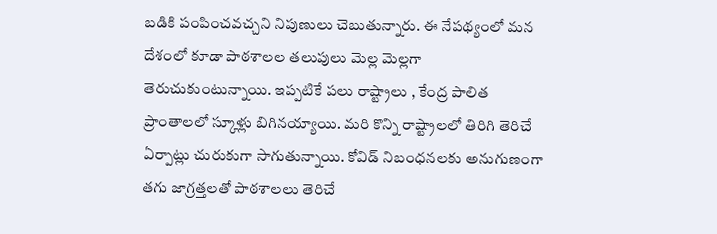బడికి పంపించవచ్చని నిపుణులు చెబుతున్నారు. ఈ నేపథ్యంలో మన దేశంలో కూడా పాఠశాలల తలుపులు మెల్ల మెల్లగా తెరుచుకుంటున్నాయి. ఇప్పటికే పలు రాష్ట్రాలు , కేంద్ర పాలిత ప్రాంతాలలో స్కూళ్లు బిగినయ్యాయి. మరి కొన్ని రాష్ట్రాలలో తిరిగి తెరిచే ఏర్పాట్లు చురుకుగా సాగుతున్నాయి. కోవిడ్‌ నిబంధనలకు అనుగుణంగా తగు జాగ్రత్తలతో పాఠశాలలు తెరిచే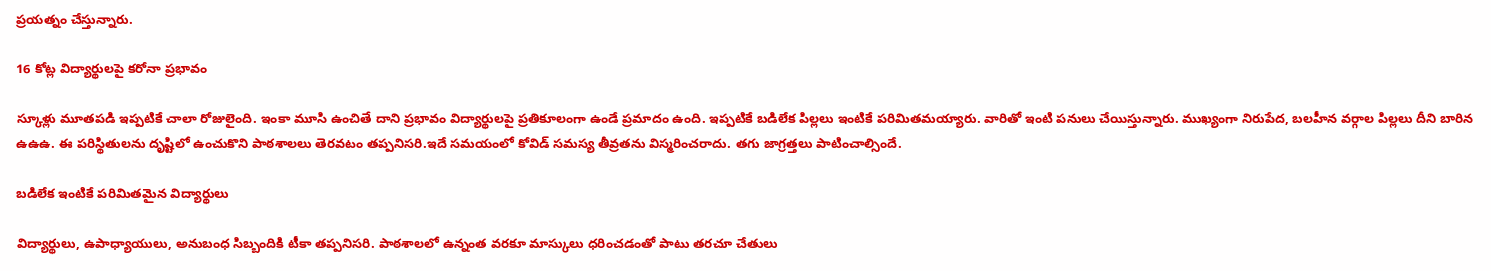ప్రయత్నం చేస్తున్నారు.

16 కోట్ల విద్యార్థులపై కరోనా ప్రభావం

స్కూళ్లు మూతపడి ఇప్పటికే చాలా రోజులైంది. ఇంకా మూసి ఉంచితే దాని ప్రభావం విద్యార్థులపై ప్రతికూలంగా ఉండే ప్రమాదం ఉంది. ఇప్పటికే బడిలేక పిల్లలు ఇంటికే పరిమితమయ్యారు. వారితో ఇంటి పనులు చేయిస్తున్నారు. ముఖ్యంగా నిరుపేద, బలహీన వర్గాల పిల్లలు దీని బారిన ఉఉఉ. ఈ పరిస్థితులను దృష్టిలో ఉంచుకొని పాఠశాలలు తెరవటం తప్పనిసరి.ఇదే సమయంలో కోవిడ్‌ సమస్య తీవ్రతను విస్మరించరాదు. తగు జాగ్రత్తలు పాటించాల్సిందే.

బడిలేక ఇంటికే పరిమితమైన విద్యార్థులు

విద్యార్థులు, ఉపాధ్యాయులు, అనుబంధ సిబ్బందికి టీకా తప్పనిసరి. పాఠశాలలో ఉన్నంత వరకూ మాస్కులు ధరించడంతో పాటు తరచూ చేతులు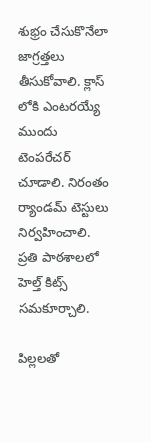శుభ్రం చేసుకొనేలా జాగ్రత్తలు తీసుకోవాలి. క్లాస్‌ లోకి ఎంటరయ్యే ముందు టెంపరేచర్‌ చూడాలి. నిరంతం ర్యాండమ్‌ టెస్టులు నిర్వహించాలి. ప్రతి పాఠశాలలో హెల్త్‌ కిట్స్‌ సమకూర్చాలి.

పిల్లలతో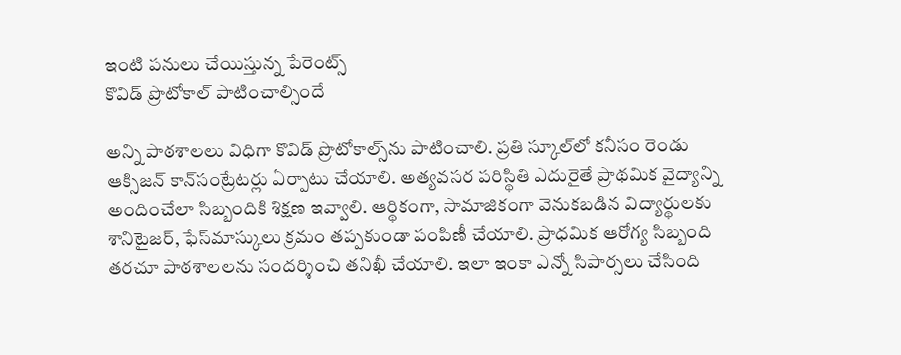ఇంటి పనులు చేయిస్తున్న పేరెంట్స్‌
కొవిడ్‌ ప్రొటోకాల్ పాటించాల్సిందే

అన్ని పాఠశాలలు విధిగా కొవిడ్‌ ప్రొటోకాల్స్‌ను పాటించాలి. ప్రతి స్కూల్‌లో కనీసం రెండు ఆక్సిజన్‌ కాన్‌సంట్రేటర్లు ఏర్పాటు చేయాలి. అత్యవసర పరిస్థితి ఎదురైతే ప్రాథమిక వైద్యాన్ని అందించేలా సిబ్బందికి శిక్షణ ఇవ్వాలి. ఆర్థికంగా, సామాజికంగా వెనుకబడిన విద్యార్థులకు శానిటైజర్‌, ఫేస్‌మాస్కులు క్రమం తప్పకుండా పంపిణీ చేయాలి. ప్రాధమిక ఆరోగ్య సిబ్బంది తరచూ పాఠశాలలను సందర్శించి తనిఖీ చేయాలి. ఇలా ఇంకా ఎన్నో సిపార్సలు చేసింది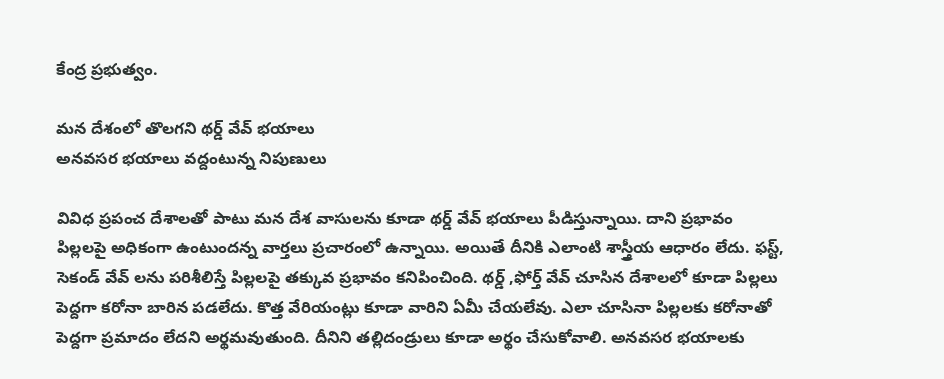కేంద్ర ప్రభుత్వం.

మన దేశంలో తొలగని థర్డ్‌ వేవ్‌ భయాలు
అనవసర భయాలు వద్దంటున్న నిపుణులు

వివిధ ప్రపంచ దేశాలతో పాటు మన దేశ వాసులను కూడా థర్డ్ వేవ్‌ భయాలు పీడిస్తున్నాయి. దాని ప్రభావం పిల్లలపై అధికంగా ఉంటుందన్న వార్తలు ప్రచారంలో ఉన్నాయి. అయితే దీనికి ఎలాంటి శాస్త్రీయ ఆధారం లేదు. ఫస్ట్, సెకండ్‌ వేవ్ లను పరిశీలిస్తే పిల్లలపై తక్కువ ప్రభావం కనిపించింది. థర్డ్‌ ,ఫోర్త్‌ వేవ్‌ చూసిన దేశాలలో కూడా పిల్లలు పెద్దగా కరోనా బారిన పడలేదు. కొత్త వేరియంట్లు కూడా వారిని ఏమీ చేయలేవు. ఎలా చూసినా పిల్లలకు కరోనాతో పెద్దగా ప్రమాదం లేదని అర్థమవుతుంది. దీనిని తల్లిదండ్రులు కూడా అర్థం చేసుకోవాలి. అనవసర భయాలకు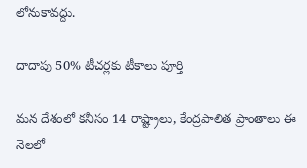లోనుకావద్దు.

దాదాపు 50% టీచర్లకు టీకాలు పూర్తి

మన దేశంలో కనీసం 14 రాష్ట్రాలు, కేంద్రపాలిత ప్రాంతాలు ఈ నెలలో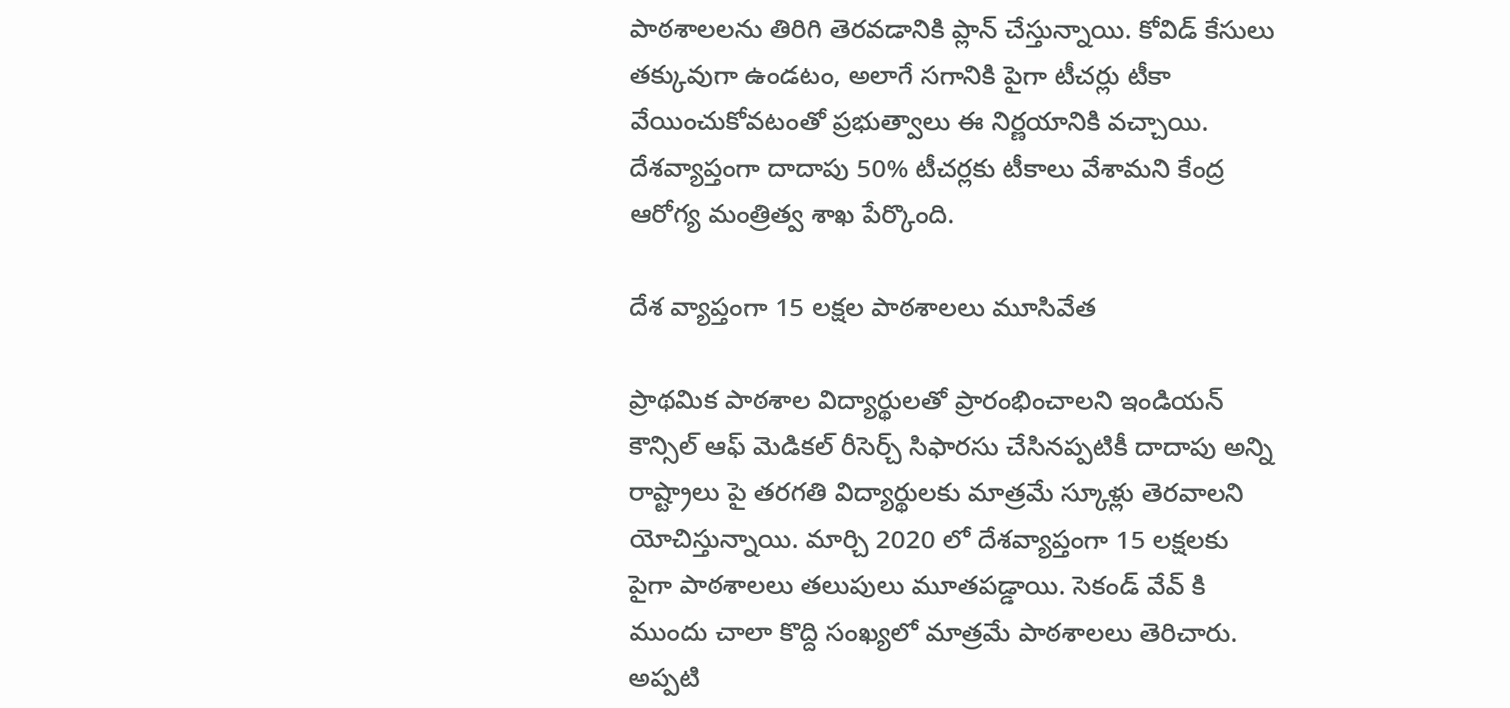పాఠశాలలను తిరిగి తెరవడానికి ప్లాన్ చేస్తున్నాయి. కోవిడ్ కేసులు తక్కువుగా ఉండటం, అలాగే సగానికి పైగా టీచర్లు టీకా వేయించుకోవటంతో ప్రభుత్వాలు ఈ నిర్ణయానికి వచ్చాయి. దేశవ్యాప్తంగా దాదాపు 50% టీచర్లకు టీకాలు వేశామని కేంద్ర ఆరోగ్య మంత్రిత్వ శాఖ పేర్కొంది.

దేశ వ్యాప్తంగా 15 లక్షల పాఠశాలలు మూసివేత

ప్రాథమిక పాఠశాల విద్యార్థులతో ప్రారంభించాలని ఇండియన్ కౌన్సిల్ ఆఫ్ మెడికల్ రీసెర్చ్ సిఫారసు చేసినప్పటికీ దాదాపు అన్ని రాష్ట్రాలు పై తరగతి విద్యార్థులకు మాత్రమే స్కూళ్లు తెరవాలని యోచిస్తున్నాయి. మార్చి 2020 లో దేశవ్యాప్తంగా 15 లక్షలకు పైగా పాఠశాలలు తలుపులు మూతపడ్డాయి. సెకండ్ వేవ్ కి ముందు చాలా కొద్ది సంఖ్యలో మాత్రమే పాఠశాలలు తెరిచారు. అప్పటి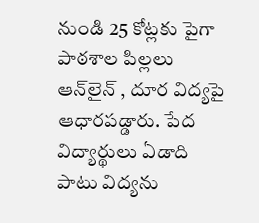నుండి 25 కోట్లకు పైగా పాఠశాల పిల్లలు ఆన్‌లైన్ , దూర విద్యపై ఆధారపడ్డారు. పేద విద్యార్థులు ఏడాది పాటు విద్యను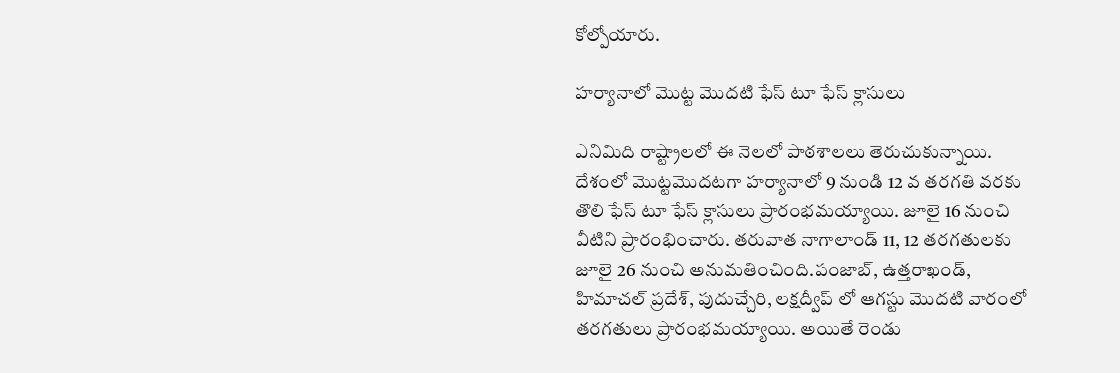కోల్పోయారు.

హర్యానాలో మొట్ట మొదటి ఫేస్ టూ ఫేస్ క్లాసులు

ఎనిమిది రాష్ట్రాలలో ఈ నెలలో పాఠశాలలు తెరుచుకున్నాయి. దేశంలో మొట్టమొదటగా హర్యానాలో 9 నుండి 12 వ తరగతి వరకు తొలి ఫేస్ టూ ఫేస్ క్లాసులు ప్రారంభమయ్యాయి. జూలై 16 నుంచి వీటిని ప్రారంభించారు. తరువాత నాగాలాండ్ 11, 12 తరగతులకు జూలై 26 నుంచి అనుమతించింది.పంజాబ్, ఉత్తరాఖండ్, హిమాచల్ ప్రదేశ్, పుదుచ్చేరి, లక్షద్వీప్ లో ఆగస్టు మొదటి వారంలో తరగతులు ప్రారంభమయ్యాయి. అయితే రెండు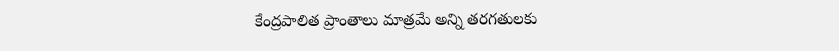కేంద్రపాలిత ప్రాంతాలు మాత్రమే అన్ని తరగతులకు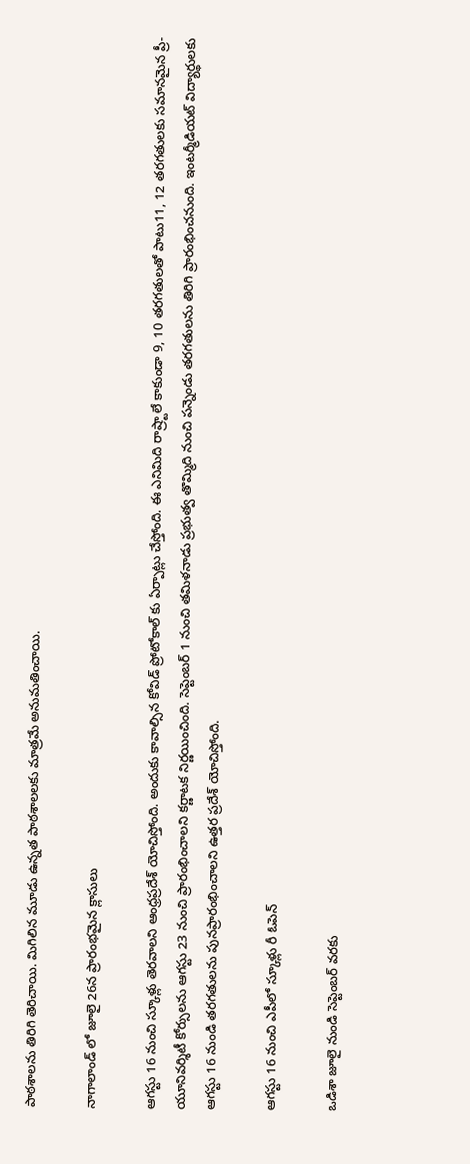పాఠశాలను తిరిగి తెరిచాయి. మిగిలిన మూడు ఉన్నత పాఠశాలలకు మాత్రమే అనుమతించాయి.

నాగాలాండ్ లో జూలై 26న ప్రారంభమైన క్లాసులు

ఆగస్టు 16 నుంచి స్కూళ్లు తెరవాలని ఆంధ్రప్రదేశ్ యోచిస్తోంది. అందుకు కావాల్సిన కోవిడ్‌ ప్రోటోకాల్‌ కు ఏర్పాట్లు చేస్తోంది. ఈ ఎనిమిది రాష్ర్టాలే కాకుండా 9, 10 తరగతులతో పాటు11, 12 తరగతులకు సమానమైన ప్రీ-యూనివర్శిటీ కోర్సులను ఆగస్టు 23 నుంచి ప్రారంభించాలని కర్ణాటక నిర్ణయించింది. సెప్టెంబర్ 1 నుంచి తమిళనాడు ప్రభుత్వ తొమ్మిది నుంచి పన్నెండు తరగతులను తిరిగి ప్రారంభించనుంది. ఇంటర్మీడియట్ విద్యార్థులకు ఆగస్టు 16 నుండి తరగతులను పునప్రారంభించాలని ఉత్తర ప్రదేశ్ యోచిస్తోంది.

ఆగస్టు 16 నుంచి ఎపీలో స్కూళ్లు రీ ఓపెన్‌

ఒడిశా జూలై నుండి సెప్టెంబర్ వరకు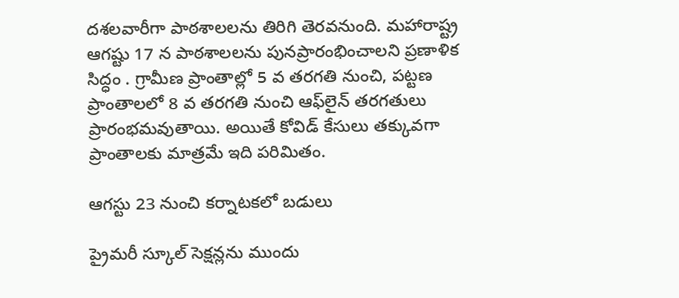దశలవారీగా పాఠశాలలను తిరిగి తెరవనుంది. మహారాష్ట్ర ఆగష్టు 17 న పాఠశాలలను పునప్రారంభించాలని ప్రణాళిక సిద్ధం . గ్రామీణ ప్రాంతాల్లో 5 వ తరగతి నుంచి, పట్టణ ప్రాంతాలలో 8 వ తరగతి నుంచి ఆఫ్‌లైన్ తరగతులు ప్రారంభమవుతాయి. అయితే కోవిడ్ కేసులు తక్కువగా ప్రాంతాలకు మాత్రమే ఇది పరిమితం.

ఆగస్టు 23 నుంచి కర్నాటకలో బడులు

ప్రైమరీ స్కూల్ సెక్షన్లను ముందు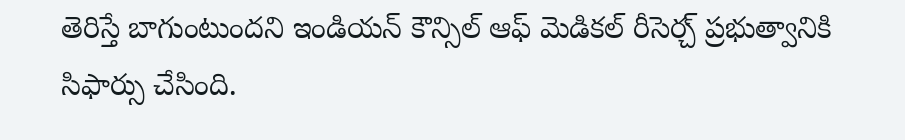తెరిస్తే బాగుంటుందని ఇండియన్ కౌన్సిల్ ఆఫ్ మెడికల్ రీసెర్చ్ ప్రభుత్వానికి సిఫార్సు చేసింది.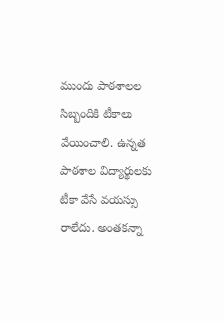ముందు పాఠశాలల సిబ్బందికి టీకాలు వేయించాలి. ఉన్నత పాఠశాల విద్యార్థులకు టీకా వేసే వయస్సు రాలేదు. అంతకన్నా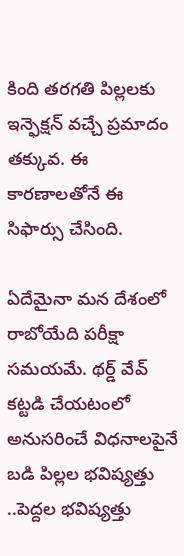కింది తరగతి పిల్లలకు ఇన్ఫెక్షన్ వచ్చే ప్రమాదం తక్కువ. ఈ కారణాలతోనే ఈ సిఫార్సు చేసింది.

ఏదేమైనా మన దేశంలో రాబోయేది పరీక్షా సమయమే. థర్డ్‌ వేవ్ కట్టడి చేయటంలో అనుసరించే విధనాలపైనే బడి పిల్లల భవిష్యత్తు ..పెద్దల భవిష్యత్తు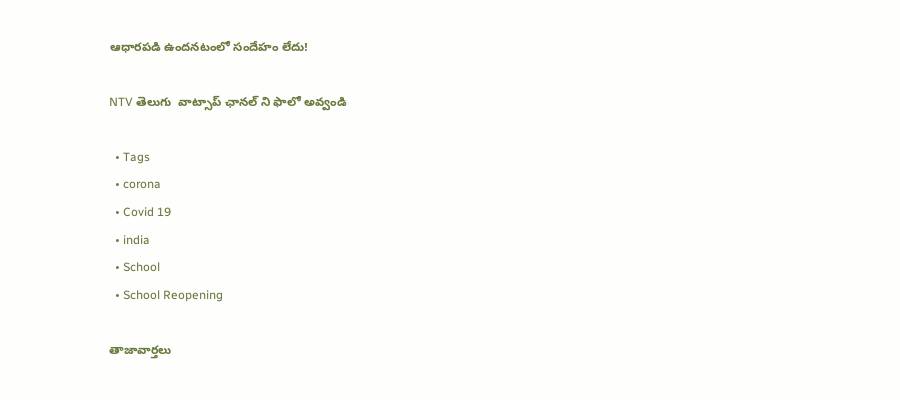ఆధారపడి ఉందనటంలో సందేహం లేదు!

NTV తెలుగు  వాట్సాప్ ఛానల్ ని ఫాలో అవ్వండి

  • Tags
  • corona
  • Covid 19
  • india
  • School
  • School Reopening

తాజావార్తలు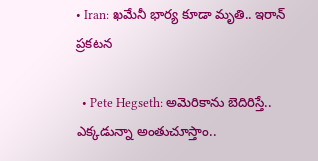• Iran: ఖమేనీ భార్య కూడా మృతి.. ఇరాన్ ప్రకటన

  • Pete Hegseth: అమెరికాను బెదిరిస్తే.. ఎక్కడున్నా అంతుచూస్తాం..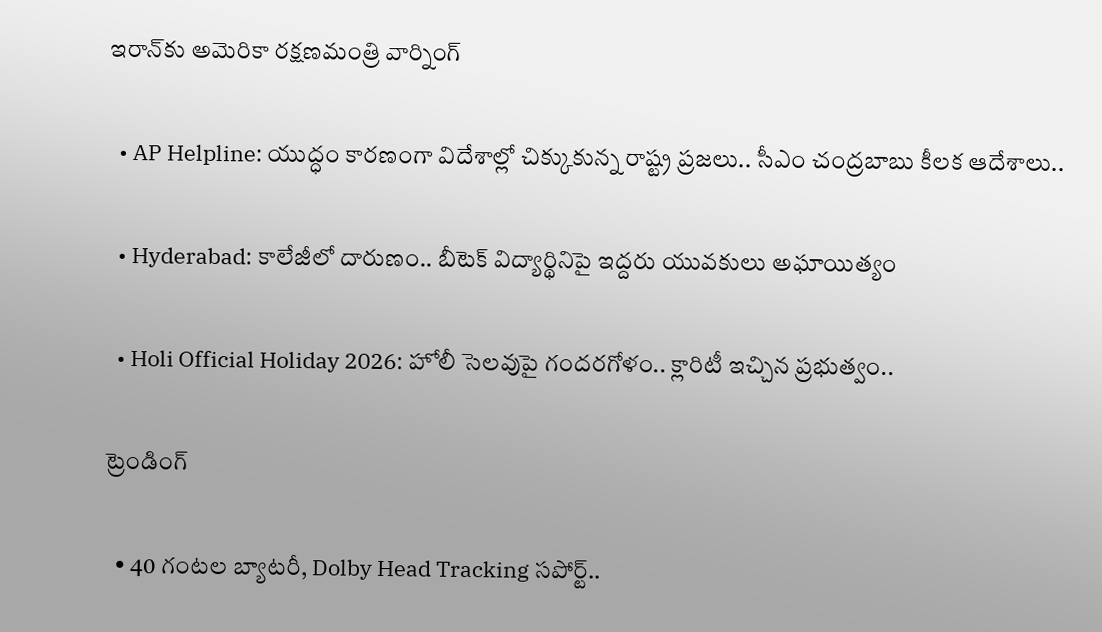ఇరాన్‌కు అమెరికా రక్షణమంత్రి వార్నింగ్

  • AP Helpline: యుద్ధం కారణంగా విదేశాల్లో చిక్కుకున్న రాష్ట్ర ప్రజలు.. సీఎం చంద్రబాబు కీలక ఆదేశాలు..

  • Hyderabad: కాలేజీలో దారుణం.. బీటెక్ విద్యార్థినిపై ఇద్దరు యువకులు అఘాయిత్యం

  • Holi Official Holiday 2026: హోలీ సెలవుపై గందరగోళం.. క్లారిటీ ఇచ్చిన ప్రభుత్వం..

ట్రెండింగ్‌

  • 40 గంటల బ్యాటరీ, Dolby Head Tracking సపోర్ట్..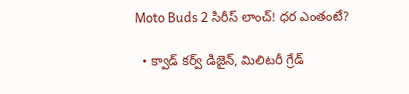Moto Buds 2 సిరీస్ లాంచ్! ధర ఎంతంటే?

  • క్వాడ్ కర్వ్ డిజైన్, మిలిటరీ గ్రేడ్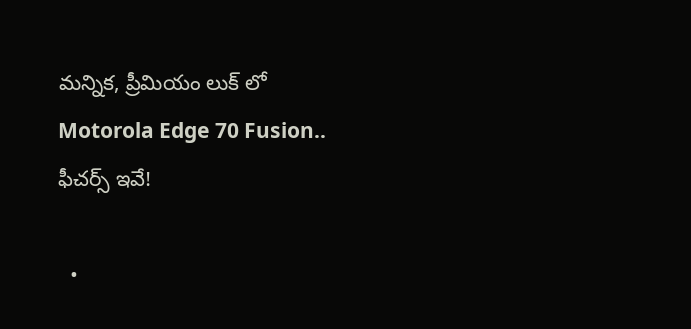మన్నిక, ప్రీమియం లుక్ లో Motorola Edge 70 Fusion.. ఫీచర్స్ ఇవే!

  •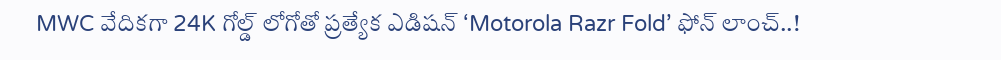MWC వేదికగా 24K గోల్డ్ లోగోతో ప్రత్యేక ఎడిషన్ ‘Motorola Razr Fold’ ఫోన్ లాంచ్..!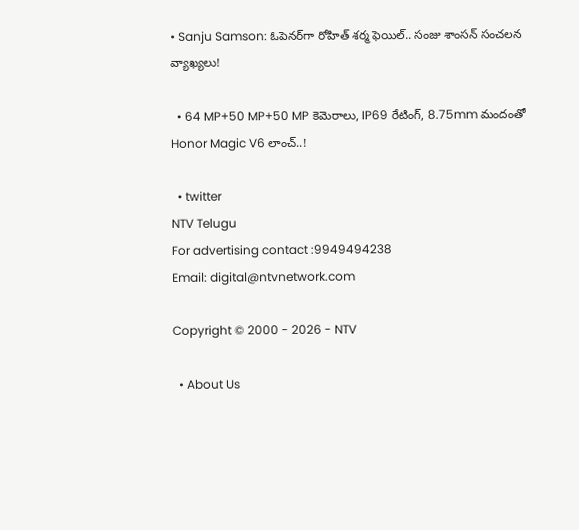• Sanju Samson: ఓపెనర్‌గా రోహిత్ శర్మ ఫెయిల్.. సంజు శాంసన్ సంచలన వ్యాఖ్యలు!

  • 64 MP+50 MP+50 MP కెమెరాలు, IP69 రేటింగ్, 8.75mm మందంతో Honor Magic V6 లాంచ్..!

  • twitter
NTV Telugu
For advertising contact :9949494238
Email: digital@ntvnetwork.com

Copyright © 2000 - 2026 - NTV

  • About Us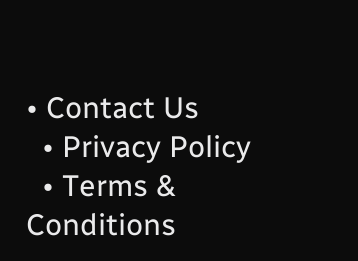• Contact Us
  • Privacy Policy
  • Terms & Conditions